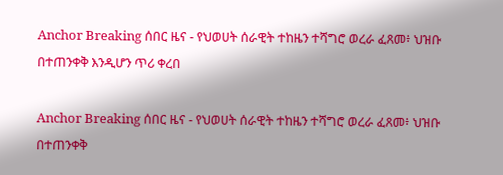Anchor Breaking ሰበር ዜና - የህወሀት ሰራዊት ተከዜን ተሻግሮ ወረራ ፈጸመ፥ ህዝቡ በተጠንቀቅ እንዲሆን ጥሪ ቀረበ

Anchor Breaking ሰበር ዜና - የህወሀት ሰራዊት ተከዜን ተሻግሮ ወረራ ፈጸመ፥ ህዝቡ በተጠንቀቅ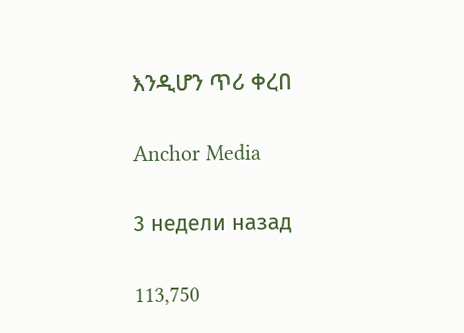እንዲሆን ጥሪ ቀረበ

Anchor Media

3 недели назад

113,750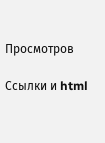Просмотров

Ссылки и html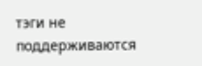тэги не поддерживаются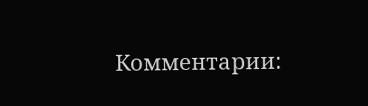Комментарии: